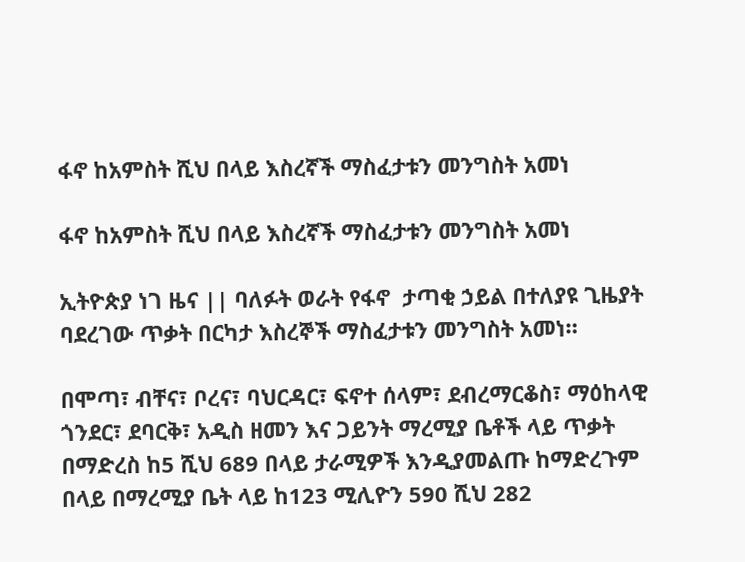ፋኖ ከአምስት ሺህ በላይ እስረኛች ማስፈታቱን መንግስት አመነ

ፋኖ ከአምስት ሺህ በላይ እስረኛች ማስፈታቱን መንግስት አመነ

ኢትዮጵያ ነገ ዜና || ባለፉት ወራት የፋኖ  ታጣቂ ኃይል በተለያዩ ጊዜያት ባደረገው ጥቃት በርካታ እስረኞች ማስፈታቱን መንግስት አመነ።

በሞጣ፣ ብቸና፣ ቦረና፣ ባህርዳር፣ ፍኖተ ሰላም፣ ደብረማርቆስ፣ ማዕከላዊ ጎንደር፣ ደባርቅ፣ አዲስ ዘመን እና ጋይንት ማረሚያ ቤቶች ላይ ጥቃት በማድረስ ከ5 ሺህ 689 በላይ ታራሚዎች እንዲያመልጡ ከማድረጉም በላይ በማረሚያ ቤት ላይ ከ123 ሚሊዮን 590 ሺህ 282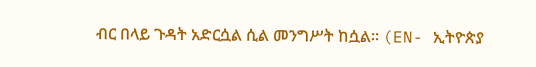ብር በላይ ጉዳት አድርሷል ሲል መንግሥት ከሷል። (EN- ኢትዮጵያ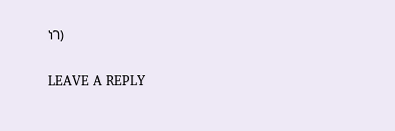ነገ)

LEAVE A REPLY